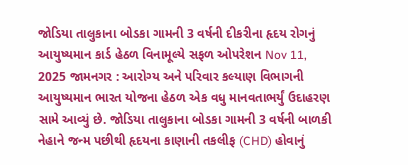જોડિયા તાલુકાના બોડકા ગામની 3 વર્ષની દીકરીના હૃદય રોગનું આયુષ્યમાન કાર્ડ હેઠળ વિનામૂલ્યે સફળ ઓપરેશન Nov 11, 2025 જામનગર : આરોગ્ય અને પરિવાર કલ્યાણ વિભાગની આયુષ્યમાન ભારત યોજના હેઠળ એક વધુ માનવતાભર્યું ઉદાહરણ સામે આવ્યું છે. જોડિયા તાલુકાના બોડકા ગામની 3 વર્ષની બાળકી નેહાને જન્મ પછીથી હૃદયના કાણાની તકલીફ (CHD) હોવાનું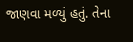જાણવા મળ્યું હતું. તેના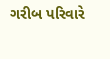ગરીબ પરિવારે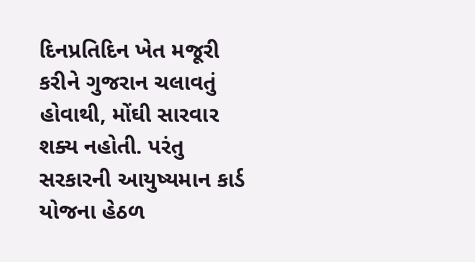દિનપ્રતિદિન ખેત મજૂરી કરીને ગુજરાન ચલાવતું હોવાથી, મોંઘી સારવાર શક્ય નહોતી. પરંતુ સરકારની આયુષ્યમાન કાર્ડ યોજના હેઠળ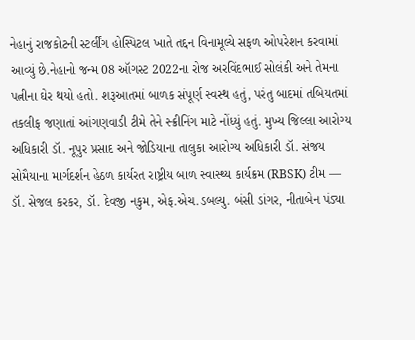નેહાનું રાજકોટની સ્ટર્લીંગ હોસ્પિટલ ખાતે તદ્દન વિનામૂલ્યે સફળ ઓપરેશન કરવામાં આવ્યું છે.નેહાનો જન્મ 08 ઑગસ્ટ 2022ના રોજ અરવિંદભાઈ સોલંકી અને તેમના પત્નીના ઘેર થયો હતો. શરૂઆતમાં બાળક સંપૂર્ણ સ્વસ્થ હતું, પરંતુ બાદમાં તબિયતમાં તકલીફ જણાતાં આંગણવાડી ટીમે તેને સ્ક્રીનિંગ માટે નોંધ્યું હતું. મુખ્ય જિલ્લા આરોગ્ય અધિકારી ડૉ. નૂપુર પ્રસાદ અને જોડિયાના તાલુકા આરોગ્ય અધિકારી ડૉ. સંજય સોમૈયાના માર્ગદર્શન હેઠળ કાર્યરત રાષ્ટ્રીય બાળ સ્વાસ્થ્ય કાર્યક્રમ (RBSK) ટીમ — ડૉ. સેજલ કરકર, ડૉ. દેવજી નકુમ, એફ.એચ.ડબલ્યુ. બંસી ડાંગર, નીતાબેન પંડ્યા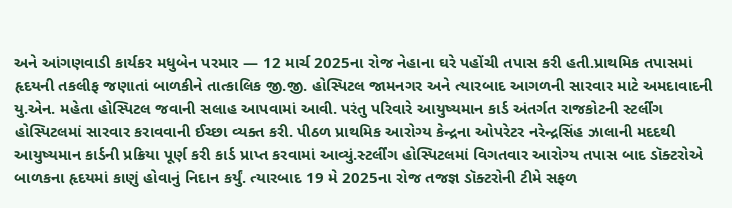અને આંગણવાડી કાર્યકર મધુબેન પરમાર — 12 માર્ચ 2025ના રોજ નેહાના ઘરે પહોંચી તપાસ કરી હતી.પ્રાથમિક તપાસમાં હૃદયની તકલીફ જણાતાં બાળકીને તાત્કાલિક જી.જી. હોસ્પિટલ જામનગર અને ત્યારબાદ આગળની સારવાર માટે અમદાવાદની યુ.એન. મહેતા હોસ્પિટલ જવાની સલાહ આપવામાં આવી. પરંતુ પરિવારે આયુષ્યમાન કાર્ડ અંતર્ગત રાજકોટની સ્ટર્લીંગ હોસ્પિટલમાં સારવાર કરાવવાની ઈચ્છા વ્યક્ત કરી. પીઠળ પ્રાથમિક આરોગ્ય કેન્દ્રના ઓપરેટર નરેન્દ્રસિંહ ઝાલાની મદદથી આયુષ્યમાન કાર્ડની પ્રક્રિયા પૂર્ણ કરી કાર્ડ પ્રાપ્ત કરવામાં આવ્યું.સ્ટર્લીંગ હોસ્પિટલમાં વિગતવાર આરોગ્ય તપાસ બાદ ડૉક્ટરોએ બાળકના હૃદયમાં કાણું હોવાનું નિદાન કર્યું. ત્યારબાદ 19 મે 2025ના રોજ તજજ્ઞ ડૉક્ટરોની ટીમે સફળ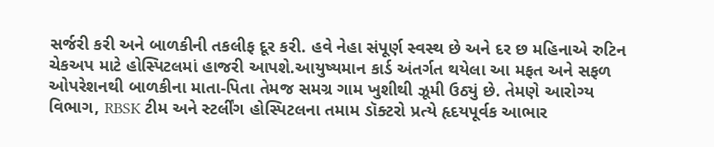સર્જરી કરી અને બાળકીની તકલીફ દૂર કરી. હવે નેહા સંપૂર્ણ સ્વસ્થ છે અને દર છ મહિનાએ રુટિન ચેકઅપ માટે હોસ્પિટલમાં હાજરી આપશે.આયુષ્યમાન કાર્ડ અંતર્ગત થયેલા આ મફત અને સફળ ઓપરેશનથી બાળકીના માતા-પિતા તેમજ સમગ્ર ગામ ખુશીથી ઝૂમી ઉઠ્યું છે. તેમણે આરોગ્ય વિભાગ, RBSK ટીમ અને સ્ટર્લીંગ હોસ્પિટલના તમામ ડૉક્ટરો પ્રત્યે હૃદયપૂર્વક આભાર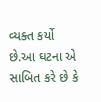વ્યક્ત કર્યો છે.આ ઘટના એ સાબિત કરે છે કે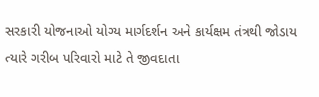સરકારી યોજનાઓ યોગ્ય માર્ગદર્શન અને કાર્યક્ષમ તંત્રથી જોડાય ત્યારે ગરીબ પરિવારો માટે તે જીવદાતા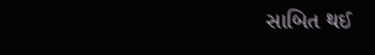સાબિત થઈ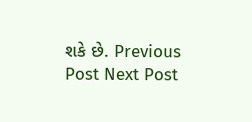શકે છે. Previous Post Next Post